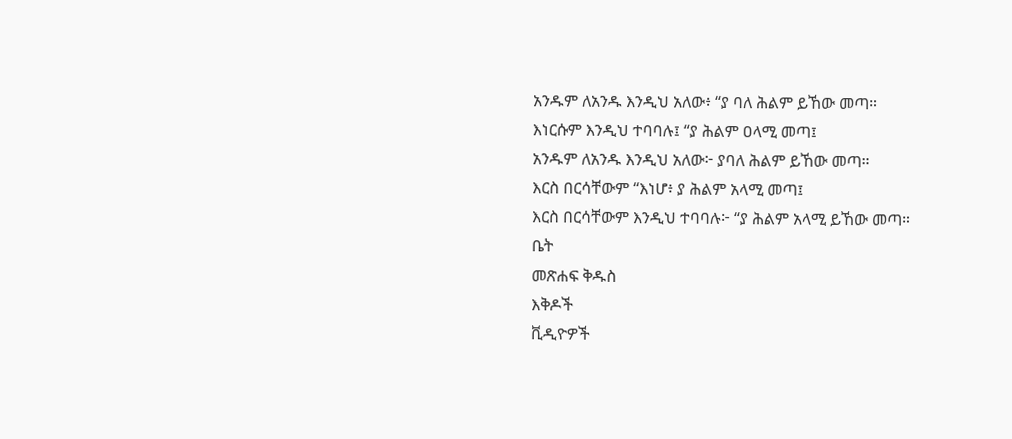አንዱም ለአንዱ እንዲህ አለው፥ “ያ ባለ ሕልም ይኸው መጣ።
እነርሱም እንዲህ ተባባሉ፤ “ያ ሕልም ዐላሚ መጣ፤
አንዱም ለአንዱ እንዲህ አለው፦ ያባለ ሕልም ይኸው መጣ።
እርስ በርሳቸውም “እነሆ፥ ያ ሕልም አላሚ መጣ፤
እርስ በርሳቸውም እንዲህ ተባባሉ፦ “ያ ሕልም አላሚ ይኸው መጣ።
ቤት
መጽሐፍ ቅዱስ
እቅዶች
ቪዲዮዎች